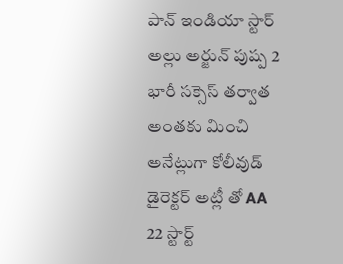పాన్ ఇండియా స్టార్ అల్లు అర్జున్ పుష్ప 2 భారీ సక్సెస్ తర్వాత అంతకు మించి అనేట్లుగా కోలీవుడ్ డైరెక్టర్ అట్లీ తో AA 22 స్టార్ట్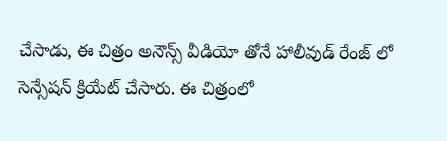చేసాడు, ఈ చిత్రం అనౌన్స్ వీడియో తోనే హాలీవుడ్ రేంజ్ లో సెన్సేషన్ క్రియేట్ చేసారు. ఈ చిత్రంలో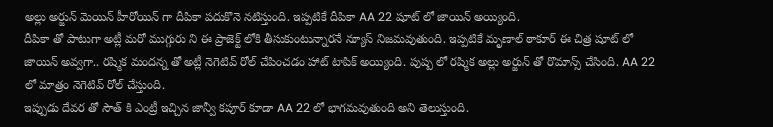అల్లు అర్జున్ మెయిన్ హీరోయిన్ గా దీపికా పదుకొనె నటిస్తుంది. ఇప్పటికే దీపికా AA 22 షూట్ లో జాయిన్ అయ్యింది.
దీపికా తో పాటుగా అట్లీ మరో ముగ్గురు ని ఈ ప్రాజెక్ట్ లోకి తీసుకుంటున్నారనే న్యూస్ నిజమవుతుంది. ఇప్పటికే మృణాల్ ఠాకూర్ ఈ చిత్ర షూట్ లో జాయిన్ అవ్వగా.. రష్మిక మందన్న తో అట్లీ నెగెటివ్ రోల్ చేపించడం హాట్ టాపిక్ అయ్యింది. పుష్ప లో రష్మిక అల్లు అర్జున్ తో రొమాన్స్ చేసింది. AA 22 లో మాత్రం నెగెటివ్ రోల్ చేస్తుంది.
ఇప్పుడు దేవర తో సౌత్ కి ఎంట్రీ ఇచ్చిన జాన్వీ కపూర్ కూడా AA 22 లో భాగమవుతుంది అని తెలుస్తుంది.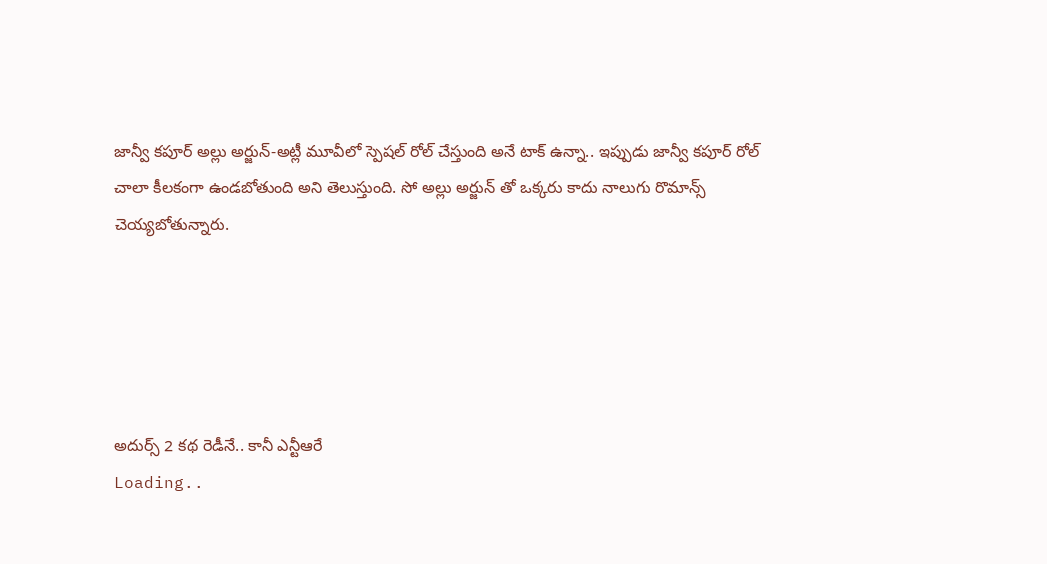జాన్వీ కపూర్ అల్లు అర్జున్-అట్లీ మూవీలో స్పెషల్ రోల్ చేస్తుంది అనే టాక్ ఉన్నా.. ఇప్పుడు జాన్వీ కపూర్ రోల్ చాలా కీలకంగా ఉండబోతుంది అని తెలుస్తుంది. సో అల్లు అర్జున్ తో ఒక్కరు కాదు నాలుగు రొమాన్స్ చెయ్యబోతున్నారు.





అదుర్స్ 2 కథ రెడీనే.. కానీ ఎన్టీఆరే
Loading..